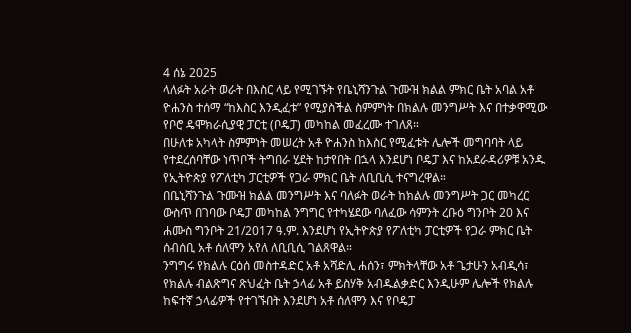4 ሰኔ 2025
ላለፉት አራት ወራት በእስር ላይ የሚገኙት የቤኒሻንጉል ጉሙዝ ክልል ምክር ቤት አባል አቶ ዮሐንስ ተሰማ “ከእስር እንዲፈቱ” የሚያስችል ስምምነት በክልሉ መንግሥት እና በተቃዋሚው የቦሮ ዴሞክራሲያዊ ፓርቲ (ቦዴፓ) መካከል መፈረሙ ተገለጸ።
በሁለቱ አካላት ስምምነት መሠረት አቶ ዮሐንስ ከእስር የሚፈቱት ሌሎች መግባባት ላይ የተደረሰባቸው ነጥቦች ትግበራ ሂደት ከታየበት በኋላ እንደሆነ ቦዴፓ እና ከአደራዳሪዎቹ አንዱ የኢትዮጵያ የፖለቲካ ፓርቲዎች የጋራ ምክር ቤት ለቢቢሲ ተናግረዋል።
በቤኒሻንጉል ጉሙዝ ክልል መንግሥት እና ባለፉት ወራት ከክልሉ መንግሥት ጋር መካረር ውስጥ በገባው ቦዴፓ መካከል ንግግር የተካሄደው ባለፈው ሳምንት ረቡዕ ግንቦት 20 እና ሐሙስ ግንቦት 21/2017 ዓ.ም. እንደሆነ የኢትዮጵያ የፖለቲካ ፓርቲዎች የጋራ ምክር ቤት ሰብሰቢ አቶ ሰለሞን አየለ ለቢቢሲ ገልጸዋል።
ንግግሩ የክልሉ ርዕሰ መስተዳድር አቶ አሻድሊ ሐሰን፣ ምክትላቸው አቶ ጌታሁን አብዲሳ፣ የክልሉ ብልጽግና ጽህፈት ቤት ኃላፊ አቶ ይስሃቅ አብዱልቃድር እንዲሁም ሌሎች የክልሉ ከፍተኛ ኃላፊዎች የተገኙበት እንደሆነ አቶ ሰለሞን እና የቦዴፓ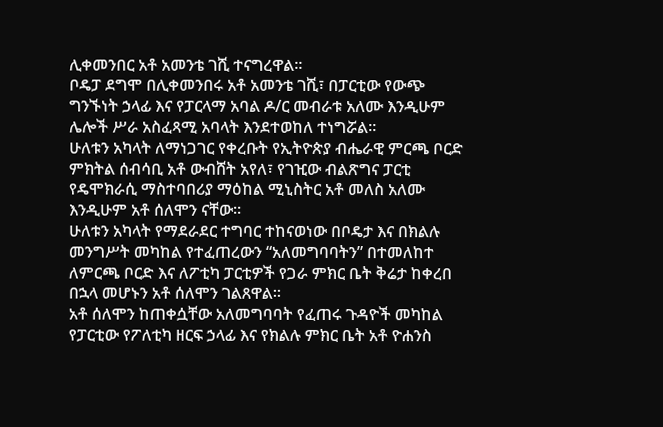ሊቀመንበር አቶ አመንቴ ገሺ ተናግረዋል።
ቦዴፓ ደግሞ በሊቀመንበሩ አቶ አመንቴ ገሺ፣ በፓርቲው የውጭ ግንኙነት ኃላፊ እና የፓርላማ አባል ዶ/ር መብራቱ አለሙ እንዲሁም ሌሎች ሥራ አስፈጻሚ አባላት እንደተወከለ ተነግሯል።
ሁለቱን አካላት ለማነጋገር የቀረቡት የኢትዮጵያ ብሔራዊ ምርጫ ቦርድ ምክትል ሰብሳቢ አቶ ውብሸት አየለ፣ የገዢው ብልጽግና ፓርቲ የዴሞክራሲ ማስተባበሪያ ማዕከል ሚኒስትር አቶ መለስ አለሙ እንዲሁም አቶ ሰለሞን ናቸው።
ሁለቱን አካላት የማደራደር ተግባር ተከናወነው በቦዴታ እና በክልሉ መንግሥት መካከል የተፈጠረውን “አለመግባባትን” በተመለከተ ለምርጫ ቦርድ እና ለፖቲካ ፓርቲዎች የጋራ ምክር ቤት ቅሬታ ከቀረበ በኋላ መሆኑን አቶ ሰለሞን ገልጸዋል።
አቶ ሰለሞን ከጠቀሷቸው አለመግባባት የፈጠሩ ጉዳዮች መካከል የፓርቲው የፖለቲካ ዘርፍ ኃላፊ እና የክልሉ ምክር ቤት አቶ ዮሐንስ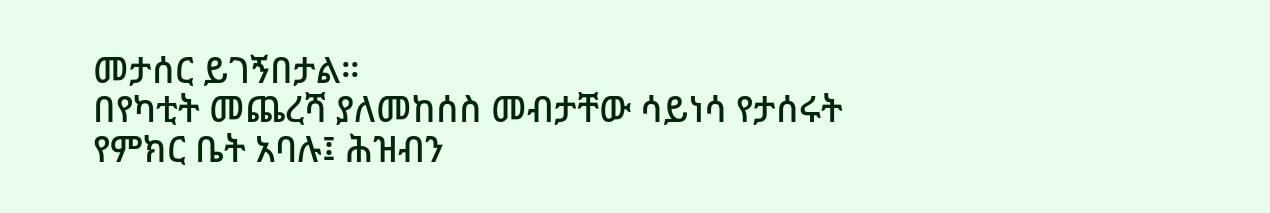መታሰር ይገኝበታል።
በየካቲት መጨረሻ ያለመከሰስ መብታቸው ሳይነሳ የታሰሩት የምክር ቤት አባሉ፤ ሕዝብን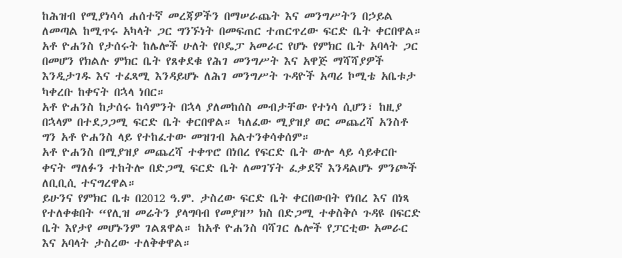ከሕዝብ የሚያነሳሳ ሐሰተኛ መረጃዎችን በማሠራጨት እና መንግሥትን በኃይል ለመጣል ከሚጥሩ አካላት ጋር ግንኙነት በመፍጠር ተጠርጥረው ፍርድ ቤት ቀርበዋል።
አቶ ዮሐንስ የታሰሩት ከሌሎች ሁለት የቦዴፓ አመራር የሆኑ የምክር ቤት አባላት ጋር በመሆን የክልሉ ምክር ቤት የጸቀደቁ የሕገ መንግሥት እና አዋጅ ማሻሻያዎች እንዲታገዱ እና ተፈጻሚ እንዳይሆኑ ለሕገ መንግሥት ጉዳዮች አጣሪ ኮሚቴ አቤቱታ ካቀረቡ ከቀናት በኋላ ነበር።
አቶ ዮሐንስ ከታሰሩ ከሳምንት በኋላ ያለመከሰስ መብታቸው የተነሳ ሲሆን፣ ከዚያ በኋላም በተደጋጋሚ ፍርድ ቤት ቀርበዋል። ካለፈው ሚያዝያ ወር መጨረሻ አንስቶ ግን አቶ ዮሐንስ ላይ የተከፈተው መዝገብ አልተንቀሳቀሰም።
አቶ ዮሐንስ በሚያዝያ መጨረሻ ተቀጥሮ በነበረ የፍርድ ቤት ውሎ ላይ ሳይቀርቡ ቀናት ማለፉን ተከትሎ በድጋሚ ፍርድ ቤት ለመገኘት ፈቃደኛ እንዳልሆኑ ምንጮች ለቢቢሲ ተናግረዋል።
ይሁንና የምክር ቤቱ በ2012 ዓ.ም. ታስረው ፍርድ ቤት ቀርበውበት የነበረ እና በነጻ የተለቀቁበት “የሊዝ መሬትን ያላግባብ የመያዝ” ክስ በድጋሚ ተቀስቅሶ ጉዳዩ በፍርድ ቤት እየታየ መሆኑንም ገልጸዋል። ከአቶ ዮሐንስ ባሻገር ሌሎች የፓርቲው አመራር እና አባላት ታስረው ተለቅቀዋል።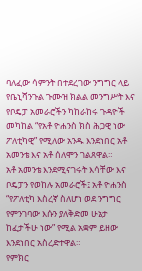ባለፈው ሳምንት በተደረገው ንግግር ላይ የቤኒሻንጉል ጉሙዝ ክልል መንግሥት እና የቦዴፓ አመራሮችን ካከራከሩ ጉዳዮች መካከል “የአቶ ዮሐንስ ክስ ሕጋዊ ነው ፖለቲካዊ” የሚለው አንዱ እንደነበር አቶ አመንቴ እና አቶ ሰለሞን ገልጸዋል።
አቶ አመንቴ እንደሚናገሩት እሳቸው እና ቦዴፓን የወከሉ አመራሮች፤ አቶ ዮሐንስ “የፖለቲካ እስረኛ ስለሆነ ወደ ንግግር የምንገባው እሱን ያለቅድመ ሁኔታ ከፈታችሁ ነው” የሚል አቋም ይዘው እንደነበር አስረድተዋል።
የምክር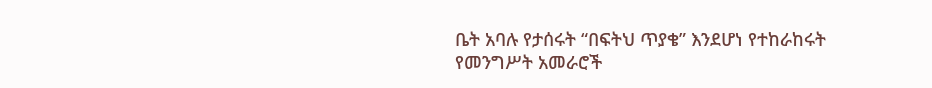ቤት አባሉ የታሰሩት “በፍትህ ጥያቄ” እንደሆነ የተከራከሩት የመንግሥት አመራሮች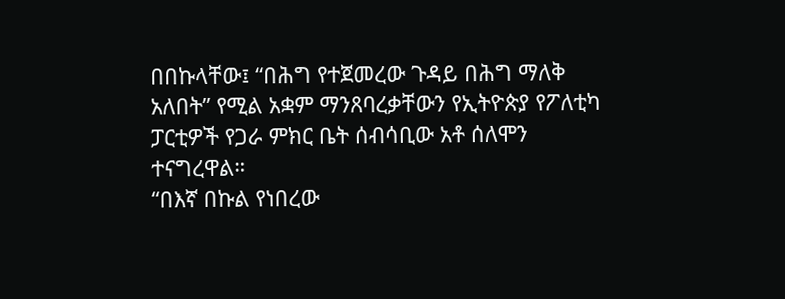በበኩላቸው፤ “በሕግ የተጀመረው ጉዳይ በሕግ ማለቅ አለበት” የሚል አቋም ማንጸባረቃቸውን የኢትዮጵያ የፖለቲካ ፓርቲዎች የጋራ ምክር ቤት ሰብሳቢው አቶ ሰለሞን ተናግረዋል።
“በእኛ በኩል የነበረው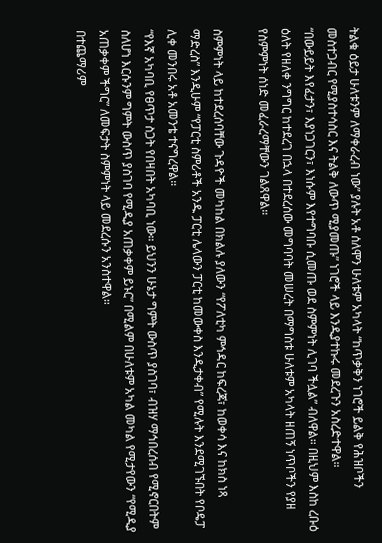ትልቁ ዕይታ ሁለቱንም ለማቀራረብ ነው” ያሉት አቶ ሰለሞን ሁለቱም አካላት “ከጥቃቅን ነገሮች ይልቅ የሕዝቦችን መስተጋብር የሚያስተሳስር እና ትልቅ ለውጥ ሚያመጡ” ነገሮች ላይ እንዲያተኩሩ መደረጉን አስረድተዋል።
“በውይይት እየፈታን፣ እያነጋገርን፣ እነሱም እየተግባቡ ሲመጡ ወደ ስምምነት ሊገባ ችሏል” ብለዋል። በዚህም እስከ ረቡዕ ዕለት የዘለቀ ንግግር ከተደረገ በኋላ በተደረሰው መግባባት መሠረት በማግስቱ ሁለቱም አካላት ዘጠኝ ነጥቦችን የያዘ የስምምነት ሰነድ መፈራረማቸውን ገልጸዋል።

ስምምነት ላይ ከተደረሰባቸው ጉዳዮች መካከል በክልሉ ያለውን “የፖለቲካ ምኅዳር ከፍረጃ፣ ከወቀሳ እና ከክስ ነጻ ማድረስ” እንዲሁም “የፓርቲ ስምሪቶች አንዱ ፓርቲ ሌላውን ፓርቲ ከመውቀስ እንዲታቀብ” የሚሉት እንደሚገኙበት የቦዴፓ ሊቀ መንበሩ አቶ አመንቴ ተናግረዋል።
“የእኛ አካባቢ የፀጥታ ስጋት የበዛበት አካባቢ ነው። ይህንን ሁኔታ ግምት ውስጥ ያስገባ፣ ብዝሃ ማኅበረሰብ የሚኖርበትም ስለሆነ እርሱንም ግምት ውስጥ ያስገባ የሚዲያ አጠቃቀም ይኑር” በሚልም በሁለቱም አካል መካል የሚታየውን “የሚዲያ አጠቃቀም ችግር” ለመፍታት ስምምነት ላይ መደረሱን አንስተዋል።
በተጨማሪም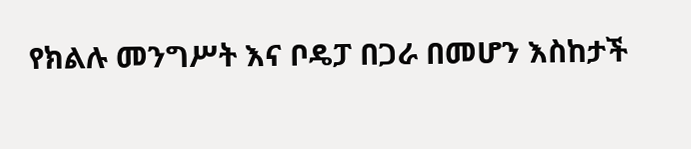የክልሉ መንግሥት እና ቦዴፓ በጋራ በመሆን እስከታች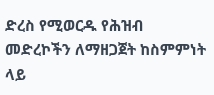ድረስ የሚወርዱ የሕዝብ መድረኮችን ለማዘጋጀት ከስምምነት ላይ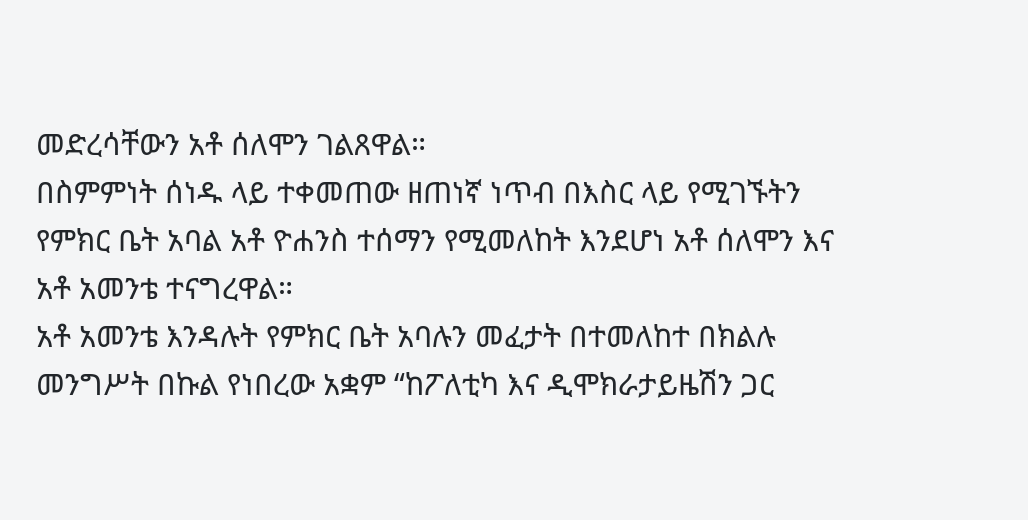መድረሳቸውን አቶ ሰለሞን ገልጸዋል።
በስምምነት ሰነዱ ላይ ተቀመጠው ዘጠነኛ ነጥብ በእስር ላይ የሚገኙትን የምክር ቤት አባል አቶ ዮሐንስ ተሰማን የሚመለከት እንደሆነ አቶ ሰለሞን እና አቶ አመንቴ ተናግረዋል።
አቶ አመንቴ እንዳሉት የምክር ቤት አባሉን መፈታት በተመለከተ በክልሉ መንግሥት በኩል የነበረው አቋም “ከፖለቲካ እና ዲሞክራታይዜሽን ጋር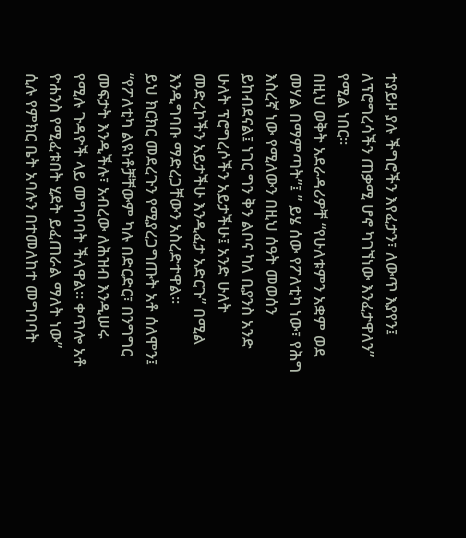ተያይዞ ያሉ ችግሮችን እየፈታን፣ ለውጥ እያየን፤ ለፕሮግረሳችን ጠቃሚ ሆኖ ካገኘነው እንፈታዋለን” የሚል ነበር።
በዚህ ወቅት አደራዳሪዎቸ “የሁለቱምን አቋም ወደ መሃል በማምጣት”፤ ” ይሄ ሰው የፖለቲካ ነው፣ የሕግ እስረኛ ነው የሚለውን በዚህ ሰዓት መወሰን ይከብደናል፤ ነገር ግን ቅን ልቦና ካለ ቢያንስ አንድ ሁለት ፕሮግረሶችን አይታችሁ፤ አንድ ሁለት መድረኮችን አይታችሁ እንዲፈታ አድርጉ” በሚል እንዲግባቡ ማድረጋቸውን አስረድተዋል።
ይህ ክርክር መደረጉን የሚያረጋግጡት አቶ ሰለሞን፤ “የፖለቲካ ልዩነቶቻቸውም ካሉ በድርድር፣ በንግግር መፍታት እንዲችሉ፣ አብረው ለሕዝብ እንዲሠሩ የሚሉ ጉዳዮች ላይ መግባባት ችለዋል። ቀጥሎ አቶ ዮሐንስ የሚፈቱበት ሂደት ይፈጠራል ማለት ነው” ሲሉ የምክር ቤት አባሉን በተመለከተ መግባባት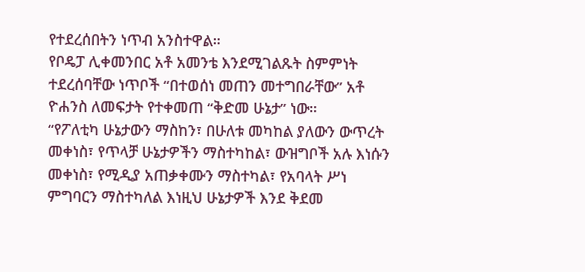የተደረሰበትን ነጥብ አንስተዋል።
የቦዴፓ ሊቀመንበር አቶ አመንቴ እንደሚገልጹት ስምምነት ተደረሰባቸው ነጥቦች “በተወሰነ መጠን መተግበራቸው” አቶ ዮሐንስ ለመፍታት የተቀመጠ “ቅድመ ሁኔታ” ነው።
“የፖለቲካ ሁኔታውን ማስከን፣ በሁለቱ መካከል ያለውን ውጥረት መቀነስ፣ የጥላቻ ሁኔታዎችን ማስተካከል፣ ውዝግቦች አሉ እነሱን መቀነስ፣ የሚዲያ አጠቃቀሙን ማስተካል፣ የአባላት ሥነ ምግባርን ማስተካለል እነዚህ ሁኔታዎች እንደ ቅደመ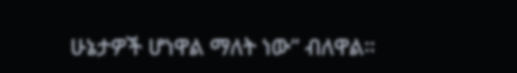ሁኔታዎች ሆነዋል ማለት ነው” ብለዋል።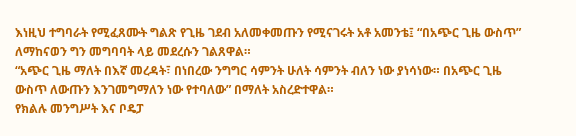እነዚህ ተግባራት የሚፈጸሙት ግልጽ የጊዜ ገደብ አለመቀመጡን የሚናገሩት አቶ አመንቴ፤ “በአጭር ጊዜ ውስጥ” ለማከናወን ግን መግባባት ላይ መደረሱን ገልጸዋል።
“አጭር ጊዜ ማለት በእኛ መረዳት፣ በነበረው ንግግር ሳምንት ሁለት ሳምንት ብለን ነው ያነሳነው። በአጭር ጊዜ ውስጥ ለውጡን እንገመግማለን ነው የተባለው” በማለት አስረድተዋል።
የክልሉ መንግሥት እና ቦዴፓ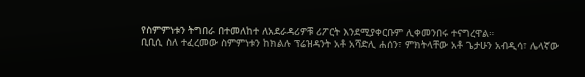የስምምነቱን ትግበራ በተመለከተ ለአደራዳሪዎቹ ሪፖርት እንደሚያቀርቡም ሊቀመንበሩ ተናግረዋል።
ቢቢሲ ስለ ተፈረመው ስምምነቱን ከክልሉ ፕሬዝዳንት አቶ አሻድሊ ሐሰን፣ ምክትላቸው አቶ ጌታሁን አብዲሳ፣ ሌላኛው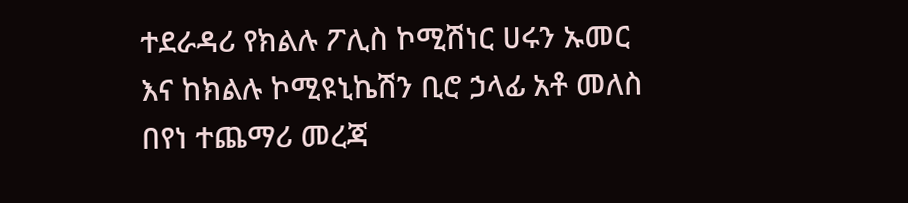ተደራዳሪ የክልሉ ፖሊስ ኮሚሽነር ሀሩን ኡመር እና ከክልሉ ኮሚዩኒኬሽን ቢሮ ኃላፊ አቶ መለስ በየነ ተጨማሪ መረጃ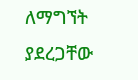ለማግኘት ያደረጋቸው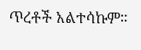ጥረቶች አልተሳኩም።